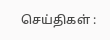செய்திகள் :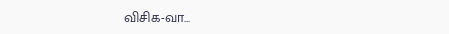விசிக-வா…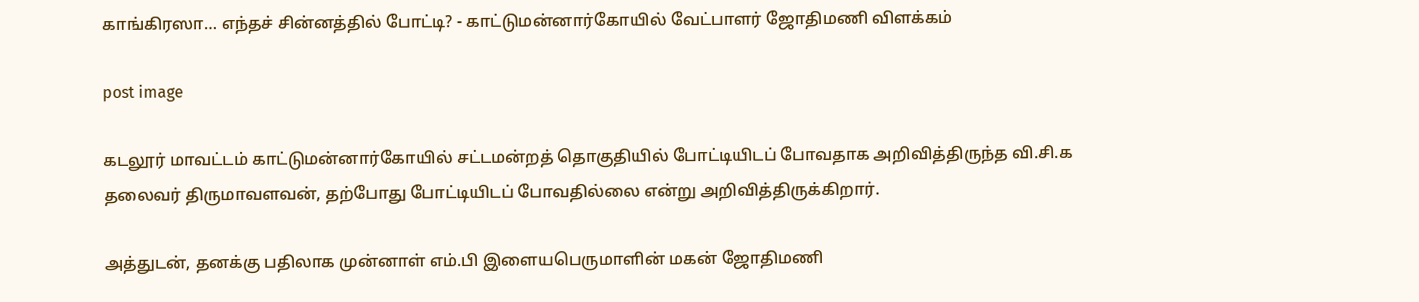காங்கிரஸா… எந்தச் சின்னத்தில் போட்டி? - காட்டுமன்னார்கோயில் வேட்பாளர் ஜோதிமணி விளக்கம்

post image

கடலூர் மாவட்டம் காட்டுமன்னார்கோயில் சட்டமன்றத் தொகுதியில் போட்டியிடப் போவதாக அறிவித்திருந்த வி.சி.க தலைவர் திருமாவளவன், தற்போது போட்டியிடப் போவதில்லை என்று அறிவித்திருக்கிறார்.

அத்துடன், தனக்கு பதிலாக முன்னாள் எம்.பி இளையபெருமாளின் மகன் ஜோதிமணி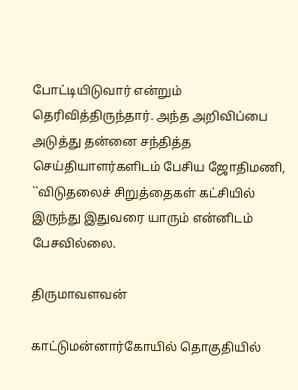போட்டியிடுவார் என்றும் தெரிவித்திருந்தார். அந்த அறிவிப்பை அடுத்து தன்னை சந்தித்த செய்தியாளர்களிடம் பேசிய ஜோதிமணி, ``விடுதலைச் சிறுத்தைகள் கட்சியில் இருந்து இதுவரை யாரும் என்னிடம் பேசவில்லை.

திருமாவளவன்

காட்டுமன்னார்கோயில் தொகுதியில்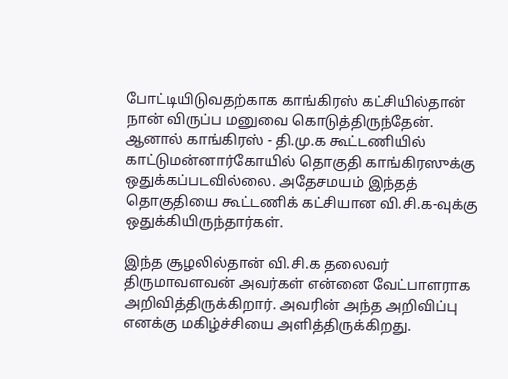போட்டியிடுவதற்காக காங்கிரஸ் கட்சியில்தான் நான் விருப்ப மனுவை கொடுத்திருந்தேன். ஆனால் காங்கிரஸ் - தி.மு.க கூட்டணியில் காட்டுமன்னார்கோயில் தொகுதி காங்கிரஸுக்கு ஒதுக்கப்படவில்லை. அதேசமயம் இந்தத் தொகுதியை கூட்டணிக் கட்சியான வி.சி.க-வுக்கு ஒதுக்கியிருந்தார்கள்.

இந்த சூழலில்தான் வி.சி.க தலைவர் திருமாவளவன் அவர்கள் என்னை வேட்பாளராக அறிவித்திருக்கிறார். அவரின் அந்த அறிவிப்பு எனக்கு மகிழ்ச்சியை அளித்திருக்கிறது.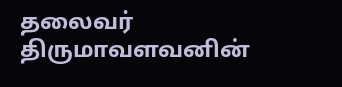தலைவர் திருமாவளவனின்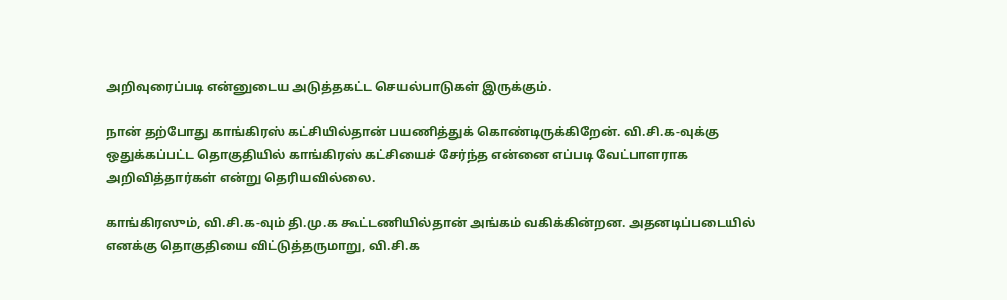அறிவுரைப்படி என்னுடைய அடுத்தகட்ட செயல்பாடுகள் இருக்கும்.

நான் தற்போது காங்கிரஸ் கட்சியில்தான் பயணித்துக் கொண்டிருக்கிறேன். வி.சி.க-வுக்கு ஒதுக்கப்பட்ட தொகுதியில் காங்கிரஸ் கட்சியைச் சேர்ந்த என்னை எப்படி வேட்பாளராக அறிவித்தார்கள் என்று தெரியவில்லை.

காங்கிரஸும், வி.சி.க-வும் தி.மு.க கூட்டணியில்தான் அங்கம் வகிக்கின்றன. அதனடிப்படையில் எனக்கு தொகுதியை விட்டுத்தருமாறு, வி.சி.க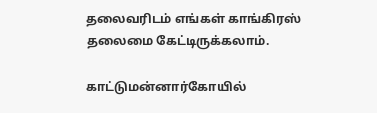தலைவரிடம் எங்கள் காங்கிரஸ் தலைமை கேட்டிருக்கலாம்.

காட்டுமன்னார்கோயில்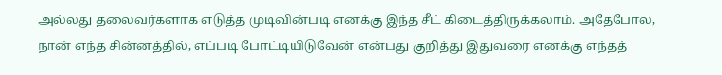அல்லது தலைவர்களாக எடுத்த முடிவின்படி எனக்கு இந்த சீட் கிடைத்திருக்கலாம். அதேபோல, நான் எந்த சின்னத்தில், எப்படி போட்டியிடுவேன் என்பது குறித்து இதுவரை எனக்கு எந்தத்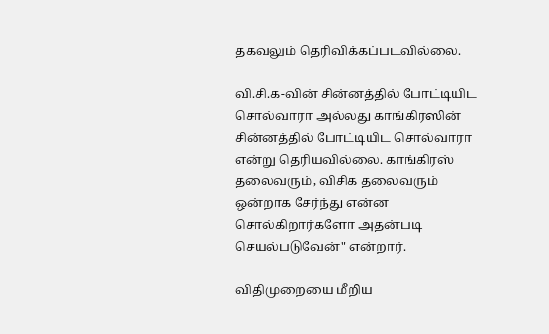தகவலும் தெரிவிக்கப்படவில்லை.

வி.சி.க-வின் சின்னத்தில் போட்டியிட சொல்வாரா அல்லது காங்கிரஸின் சின்னத்தில் போட்டியிட சொல்வாரா என்று தெரியவில்லை. காங்கிரஸ் தலைவரும், விசிக தலைவரும் ஒன்றாக சேர்ந்து என்ன சொல்கிறார்களோ அதன்படி செயல்படுவேன்" என்றார்.

விதிமுறையை மீறிய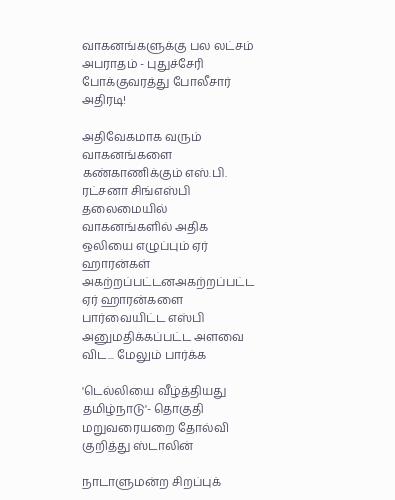வாகனங்களுக்கு பல லட்சம் அபராதம் - புதுச்சேரி போக்குவரத்து போலீசார் அதிரடி!

அதிவேகமாக வரும் வாகனங்களை கண்காணிக்கும் எஸ்.பி. ரட்சனா சிங்எஸ்பி தலைமையில் வாகனங்களில் அதிக ஒலியை எழுப்பும் ஏர் ஹாரன்கள் அகற்றப்பட்டனஅகற்றப்பட்ட ஏர் ஹாரன்களை பார்வையிட்ட எஸ்பி அனுமதிக்கப்பட்ட அளவை விட... மேலும் பார்க்க

'டெல்லியை வீழ்த்தியது தமிழ்நாடு'- தொகுதி மறுவரையறை தோல்வி குறித்து ஸ்டாலின்

நாடாளுமன்ற சிறப்புக்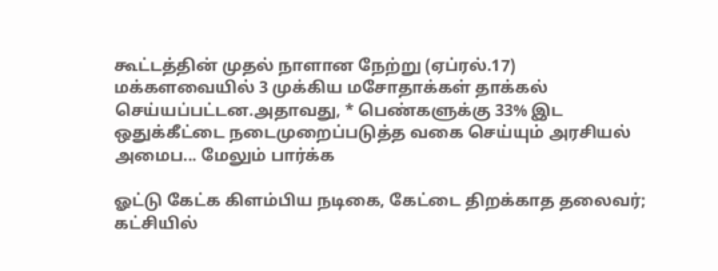கூட்டத்தின் முதல் நாளான நேற்று (ஏப்ரல்.17) மக்களவையில் 3 முக்கிய மசோதாக்கள் தாக்கல் செய்யப்பட்டன.அதாவது, * பெண்களுக்கு 33% இட ஒதுக்கீட்டை நடைமுறைப்படுத்த வகை செய்யும் அரசியல் அமைப... மேலும் பார்க்க

ஓட்டு கேட்க கிளம்பிய நடிகை, கேட்டை திறக்காத தலைவர்; கட்சியில்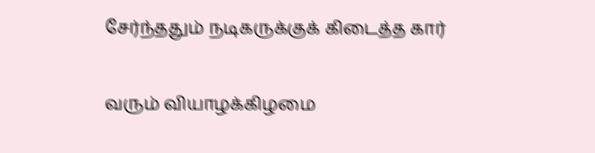சேர்ந்ததும் நடிகருக்குக் கிடைத்த கார்

வரும் வியாழக்கிழமை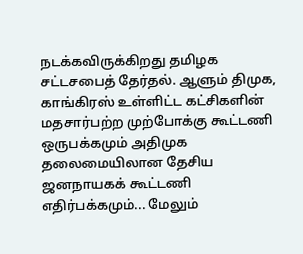நடக்கவிருக்கிறது தமிழக சட்டசபைத் தேர்தல். ஆளும் திமுக, காங்கிரஸ் உள்ளிட்ட கட்சிகளின் மதசார்பற்ற முற்போக்கு கூட்டணி ஒருபக்கமும் அதிமுக தலைமையிலான தேசிய ஜனநாயகக் கூட்டணி எதிர்பக்கமும்... மேலும்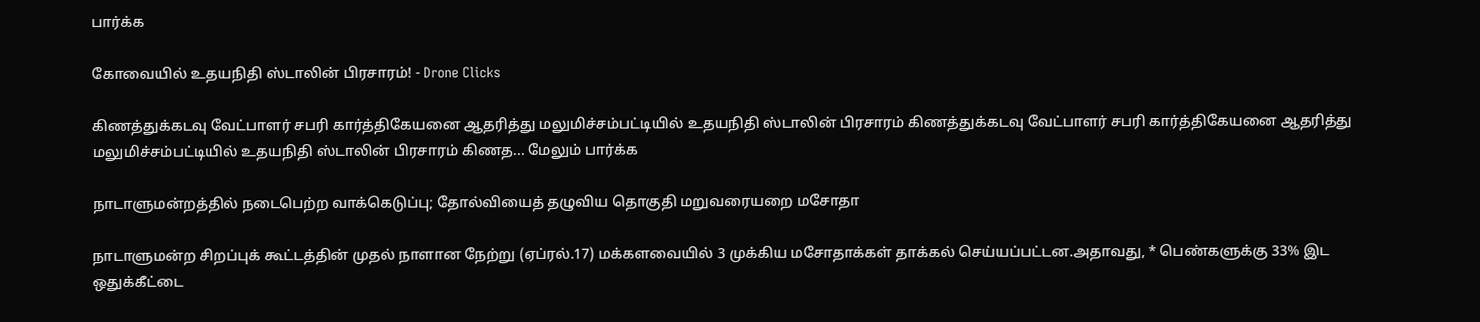பார்க்க

கோவையில் உதயநிதி ஸ்டாலின் பிரசாரம்! - Drone Clicks

கிணத்துக்கடவு வேட்பாளர் சபரி கார்த்திகேயனை ஆதரித்து மலுமிச்சம்பட்டியில் உதயநிதி ஸ்டாலின் பிரசாரம் கிணத்துக்கடவு வேட்பாளர் சபரி கார்த்திகேயனை ஆதரித்து மலுமிச்சம்பட்டியில் உதயநிதி ஸ்டாலின் பிரசாரம் கிணத... மேலும் பார்க்க

நாடாளுமன்றத்தில் நடைபெற்ற வாக்கெடுப்பு; தோல்வியைத் தழுவிய தொகுதி மறுவரையறை மசோதா

நாடாளுமன்ற சிறப்புக் கூட்டத்தின் முதல் நாளான நேற்று (ஏப்ரல்.17) மக்களவையில் 3 முக்கிய மசோதாக்கள் தாக்கல் செய்யப்பட்டன.அதாவது, * பெண்களுக்கு 33% இட ஒதுக்கீட்டை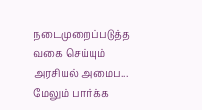நடைமுறைப்படுத்த வகை செய்யும் அரசியல் அமைப... மேலும் பார்க்க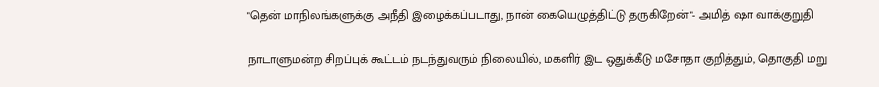"தென் மாநிலங்களுக்கு அநீதி இழைக்கப்படாது, நான் கையெழுத்திட்டு தருகிறேன்"- அமித் ஷா வாக்குறுதி

நாடாளுமன்ற சிறப்புக் கூட்டம் நடந்துவரும் நிலையில், மகளிர் இட ஒதுக்கீடு மசோதா குறித்தும், தொகுதி மறு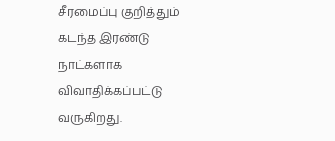சீரமைப்பு குறித்தும் கடந்த இரண்டு நாட்களாக விவாதிக்கப்பட்டு வருகிறது.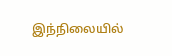இந்நிலையில்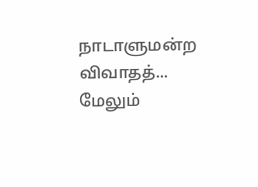நாடாளுமன்ற விவாதத்... மேலும்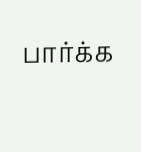பார்க்க